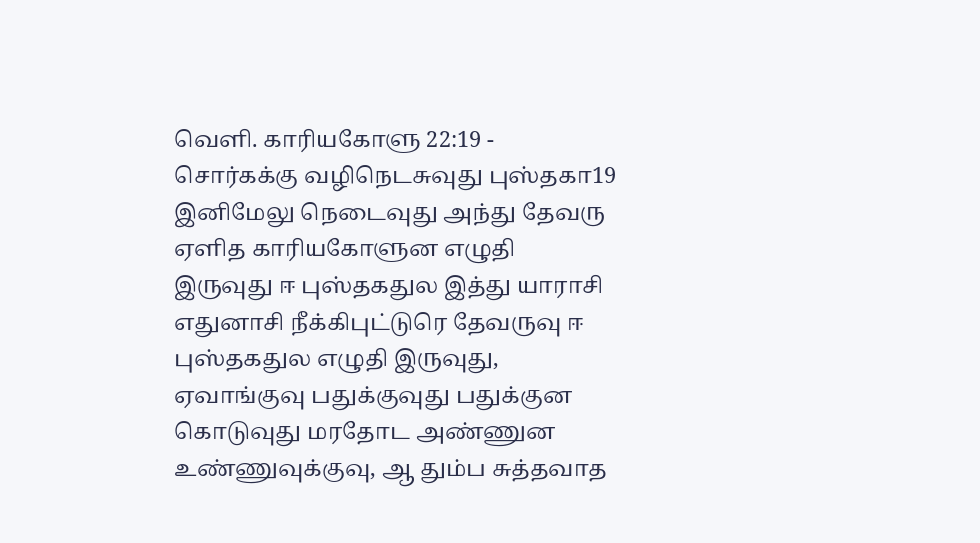வெளி. காரியகோளு 22:19 - சொர்கக்கு வழிநெடசுவுது புஸ்தகா19 இனிமேலு நெடைவுது அந்து தேவரு ஏளித காரியகோளுன எழுதி இருவுது ஈ புஸ்தகதுல இத்து யாராசி எதுனாசி நீக்கிபுட்டுரெ தேவருவு ஈ புஸ்தகதுல எழுதி இருவுது, ஏவாங்குவு பதுக்குவுது பதுக்குன கொடுவுது மரதோட அண்ணுன உண்ணுவுக்குவு, ஆ தும்ப சுத்தவாத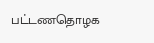பட்டணதொழக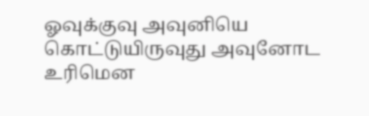ஓவுக்குவு அவுனியெ கொட்டுயிருவுது அவுனோட உரிமென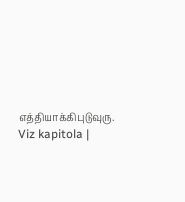எத்தியாக்கிபுடுவுரு. Viz kapitola |